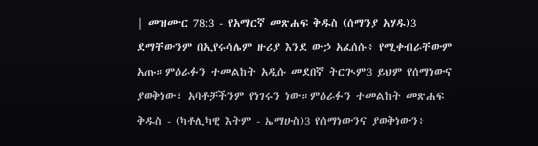| መዝሙር 78:3 - የአማርኛ መጽሐፍ ቅዱስ (ሰማንያ አሃዱ)3 ደማቸውንም በኢየሩሳሌም ዙሪያ እንደ ውኃ አፈሰሱ፥ የሚቀብራቸውም አጡ።ምዕራፉን ተመልከት አዲሱ መደበኛ ትርጒም3 ይህም የሰማነውና ያወቅነው፣ አባቶቻችንም የነገሩን ነው።ምዕራፉን ተመልከት መጽሐፍ ቅዱስ - (ካቶሊካዊ እትም - ኤማሁስ)3 የሰማነውንና ያወቅነውን፥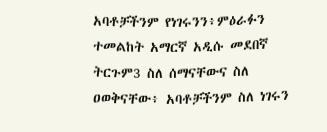አባቶቻችንም የነገሩንን፥ምዕራፉን ተመልከት አማርኛ አዲሱ መደበኛ ትርጉም3 ስለ ሰማናቸውና ስለ ዐወቅናቸው፥ አባቶቻችንም ስለ ነገሩን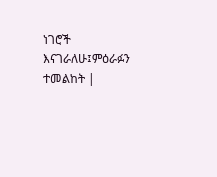ነገሮች እናገራለሁ፤ምዕራፉን ተመልከት |